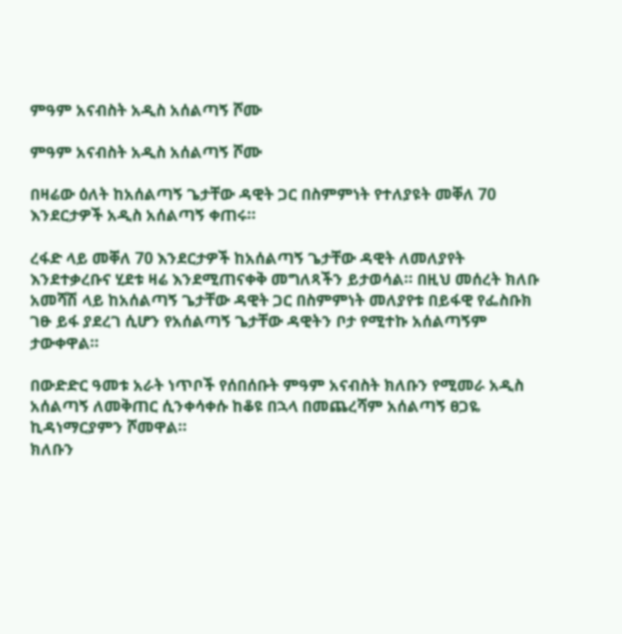ምዓም አናብስት አዲስ አሰልጣኝ ሾሙ

ምዓም አናብስት አዲስ አሰልጣኝ ሾሙ

በዛሬው ዕለት ከአሰልጣኝ ጌታቸው ዳዊት ጋር በስምምነት የተለያዩት መቐለ 70 እንደርታዎች አዲስ አሰልጣኝ ቀጠሩ።

ረፋድ ላይ መቐለ 70 እንደርታዎች ከአሰልጣኝ ጌታቸው ዳዊት ለመለያየት እንደተቃረቡና ሂደቱ ዛሬ እንደሚጠናቀቅ መግለጻችን ይታወሳል። በዚህ መሰረት ክለቡ አመሻሽ ላይ ከአሰልጣኝ ጌታቸው ዳዊት ጋር በስምምነት መለያየቱ በይፋዊ የፌስቡክ ገፁ ይፋ ያደረገ ሲሆን የአሰልጣኝ ጌታቸው ዳዊትን ቦታ የሚተኩ አሰልጣኝም ታውቀዋል።

በውድድር ዓመቱ አራት ነጥቦች የሰበሰቡት ምዓም አናብስት ክለቡን የሚመራ አዲስ አሰልጣኝ ለመቅጠር ሲንቀሳቀሱ ከቆዩ በኋላ በመጨረሻም አሰልጣኝ ፀጋዬ ኪዳነማርያምን ሾመዋል።
ክለቡን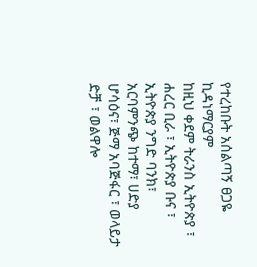የተረከቡት አሰልጣኝ ፀጋዬ ኪዳነማርያም
ከዚህ ቀደም ትራንስ ኢትዮጵያ ፣ ሐረር ቢራ ፣ ኢትዮጵያ ቡና ፣ ኢትዮጵያ ንግድ ባንክ፣ አርባምንጭ ከተማ፣ ሀድያ ሆሳዕና፣ ጅማ አባጅፋር ፣ ወላይታ ድቻ ፣ ወልዋሎ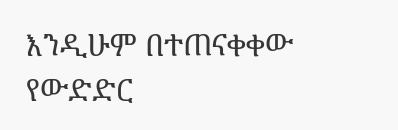እንዲሁም በተጠናቀቀው የውድድር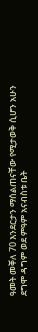ዓመት መቐለ 70 እንደርታን ማሰልጠናቸው የሚታወቅ ሲሆን አሁን ደግሞ ዳግም ወደ ምዓም አናብስቱ ቤት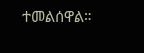ተመልሰዋል።